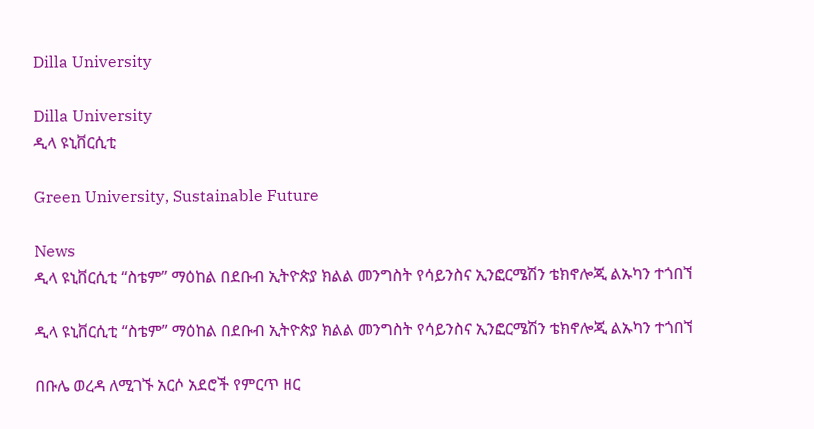Dilla University

Dilla University
ዲላ ዩኒቨርሲቲ

Green University, Sustainable Future

News
ዲላ ዩኒቨርሲቲ “ስቴም” ማዕከል በደቡብ ኢትዮጵያ ክልል መንግስት የሳይንስና ኢንፎርሜሽን ቴክኖሎጂ ልኡካን ተጎበኘ

ዲላ ዩኒቨርሲቲ “ስቴም” ማዕከል በደቡብ ኢትዮጵያ ክልል መንግስት የሳይንስና ኢንፎርሜሽን ቴክኖሎጂ ልኡካን ተጎበኘ

በቡሌ ወረዳ ለሚገኙ አርሶ አደሮች የምርጥ ዘር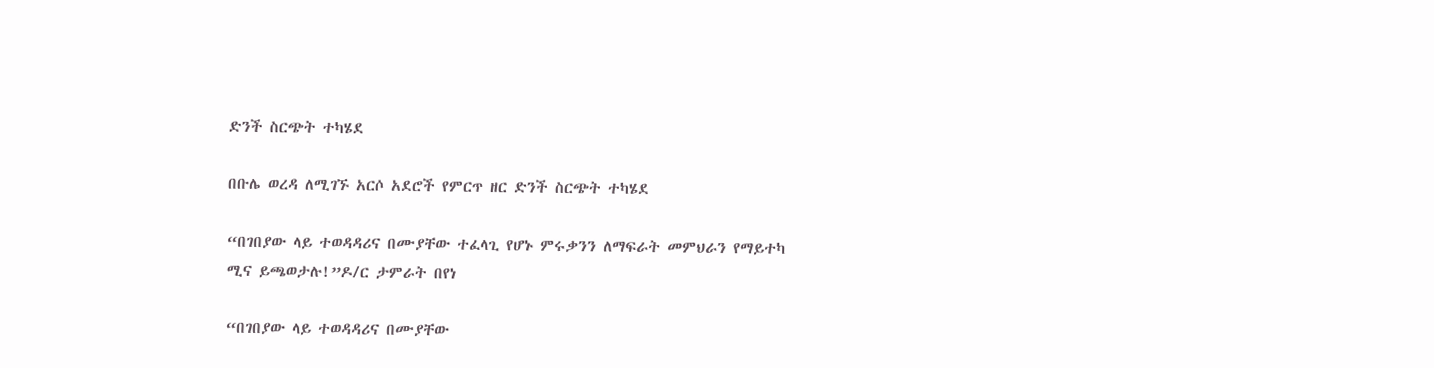ድንች ስርጭት ተካሄደ

በቡሌ ወረዳ ለሚገኙ አርሶ አደሮች የምርጥ ዘር ድንች ስርጭት ተካሄደ

“በገበያው ላይ ተወዳዳሪና በሙያቸው ተፈላጊ የሆኑ ምሩቃንን ለማፍራት መምህራን የማይተካ ሚና ይጫወታሉ!”ዶ/ር ታምራት በየነ

“በገበያው ላይ ተወዳዳሪና በሙያቸው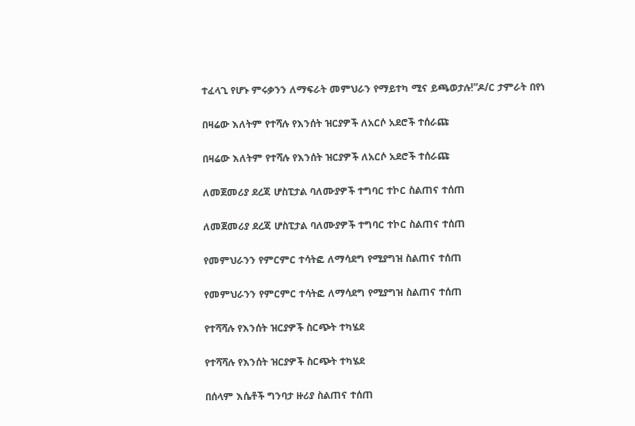ተፈላጊ የሆኑ ምሩቃንን ለማፍራት መምህራን የማይተካ ሚና ይጫወታሉ!”ዶ/ር ታምራት በየነ

በዛሬው እለትም የተሻሉ የእንሰት ዝርያዎች ለአርሶ አደሮች ተሰራጩ

በዛሬው እለትም የተሻሉ የእንሰት ዝርያዎች ለአርሶ አደሮች ተሰራጩ

ለመጀመሪያ ደረጃ ሆስፒታል ባለሙያዎች ተግባር ተኮር ስልጠና ተሰጠ

ለመጀመሪያ ደረጃ ሆስፒታል ባለሙያዎች ተግባር ተኮር ስልጠና ተሰጠ

የመምህራንን የምርምር ተሳትፎ ለማሳደግ የሚያግዝ ስልጠና ተሰጠ

የመምህራንን የምርምር ተሳትፎ ለማሳደግ የሚያግዝ ስልጠና ተሰጠ

የተሻሻሉ የእንሰት ዝርያዎች ስርጭት ተካሄደ

የተሻሻሉ የእንሰት ዝርያዎች ስርጭት ተካሄደ

በሰላም እሴቶች ግንባታ ዙሪያ ስልጠና ተሰጠ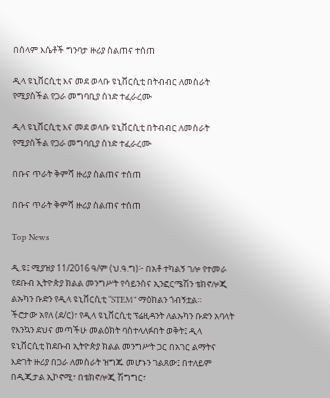በሰላም እሴቶች ግንባታ ዙሪያ ስልጠና ተሰጠ

ዲላ ዩኒቨርሲቲ እና መደ ወላቡ ዩኒቨርሲቲ በትብብር ለመስራት የሚያስችል የጋራ መግባቢያ ሰነድ ተፈራረሙ

ዲላ ዩኒቨርሲቲ እና መደ ወላቡ ዩኒቨርሲቲ በትብብር ለመስራት የሚያስችል የጋራ መግባቢያ ሰነድ ተፈራረሙ

በቡና ጥራት ቅምሻ ዙሪያ ስልጠና ተሰጠ

በቡና ጥራት ቅምሻ ዙሪያ ስልጠና ተሰጠ

Top News

ዲ.ዩ፤ ሚያዝያ 11/2016 ዓ/ም (ህ.ዓ.ግ)፦ በአቶ ተካልኝ ገሎ የተመራ የደቡብ ኢትዮጵያ ክልል መንግሥት የሳይንስና ኢንፎርሜሽን ቴክኖሎጂ ልኡካን ቡድን የዲላ ዩኒቨርሲቲ “STEM” ማዕከልን ጎብኝቷል።
ችሮታው አየለ (ደ/ር)፣ የዲላ ዩኒቨርሲቲ ፕሬዚዳንት ለልኡካን ቡድን አባላት የእንኳን ደህና መጣችሁ መልዕክት ባስተላለፉበት ወቅት፤ ዲላ ዩኒቨርሲቲ ከደቡብ ኢትዮጵያ ክልል መንግሥት ጋር በአገር ልማትና እድገት ዙሪያ በጋራ ለመስራት ዝግጁ መሆኑን ገልጸው፤ በተለይም በዲጂታል ኢኮኖሚ፣ በቴክኖሎጂ ሽግግር፣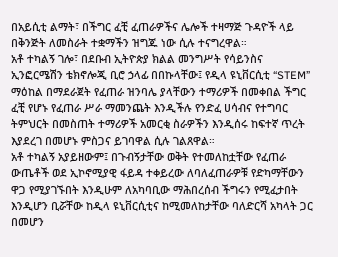በአይሲቲ ልማት፣ በችግር ፈቺ ፈጠራዎችና ሌሎች ተዛማጅ ጉዳዮች ላይ በቅንጅት ለመስራት ተቋማችን ዝግጁ ነው ሲሉ ተናግረዋል።
አቶ ተካልኝ ገሎ፣ በደቡብ ኢትዮጵያ ክልል መንግሥት የሳይንስና ኢንፎርሜሽን ቴክኖሎጂ ቢሮ ኃላፊ በበኩላቸው፤ የዲላ ዩኒቨርሲቲ “STEM” ማዕከል በማደራጀት የፈጠራ ዝንባሌ ያላቸውን ተማሪዎች በመቀበል ችግር ፈቺ የሆኑ የፈጠራ ሥራ ማመንጨት እንዲችሉ የንድፈ ሀሳብና የተግባር ትምህርት በመስጠት ተማሪዎች አመርቂ ስራዎችን እንዲሰሩ ከፍተኛ ጥረት እያደረገ በመሆኑ ምስጋና ይገባዋል ሲሉ ገልጸዋል።
አቶ ተካልኝ አያይዘውም፤ በጉብኝታቸው ወቅት የተመለከቷቸው የፈጠራ ውጤቶች ወደ ኢኮኖሚያዊ ፋይዳ ተቀይረው ለባለፈጠራዎቹ የድካማቸውን ዋጋ የሚያገኙበት እንዲሁም ለአካባቢው ማሕበረሰብ ችግሩን የሚፈታበት እንዲሆን ቢሯቸው ከዲላ ዩኒቨርሲቲና ከሚመለከታቸው ባለድርሻ አካላት ጋር በመሆን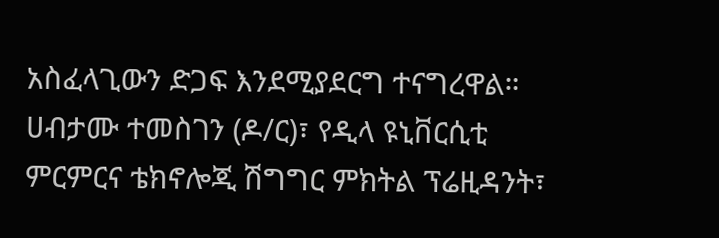አስፈላጊውን ድጋፍ እንደሚያደርግ ተናግረዋል።
ሀብታሙ ተመስገን (ዶ/ር)፣ የዲላ ዩኒቨርሲቲ ምርምርና ቴክኖሎጂ ሽግግር ምክትል ፕሬዚዳንት፣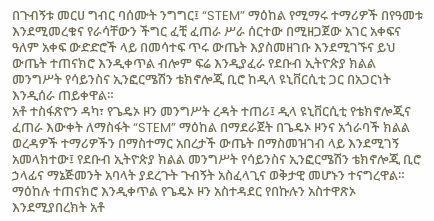በጉብኝቱ መርሀ ግብር ባሰሙት ንግግር፤ “STEM” ማዕከል የሚማሩ ተማሪዎች በየዓመቱ እንደሚመረቁና የራሳቸውን ችግር ፈቺ ፈጠራ ሥራ ሰርተው በሚዘጋጀው አገር አቀፍና ዓለም አቀፍ ውድድሮች ላይ በመሳተፍ ጥሩ ውጤት እያስመዘገቡ እንደሚገኙና ይህ ውጤት ተጠናክሮ እንዲቀጥል ብሎም ፍሬ እንዲያፈራ የደቡብ ኢትዮጵያ ክልል መንግሥት የሳይንስና ኢንፎርሜሽን ቴክኖሎጂ ቢሮ ከዲላ ዩኒቨርሲቲ ጋር በአጋርነት እንዲሰራ ጠይቀዋል።
አቶ ተስፋጽዮን ዳካ፣ የጌዴኦ ዞን መንግሥት ረዳት ተጠሪ፤ ዲላ ዩኒቨርሲቲ የቴክኖሎጂና ፈጠራ እውቀት ለማስፋት “STEM” ማዕከል በማደራጀት በጌዴኦ ዞንና አጎራባች ክልል ወረዳዎች ተማሪዎችን በማስተማር አበረታች ውጤት በማስመዝገብ ላይ እንደሚገኝ አመላክተው፤ የደቡብ ኢትዮጵያ ክልል መንግሥት የሳይንስና ኢንፎርሜሽን ቴክኖሎጂ ቢሮ ኃላፊና ማኔጅመንት አባላት ያደረጉት ጉብኝት አስፈላጊና ወቅታዊ መሆኑን ተናግረዋል። ማዕከሉ ተጠናክሮ እንዲቀጥል የጌዴኦ ዞን አስተዳደር የበኩሉን አስተዋጽኦ እንደሚያበረክት አቶ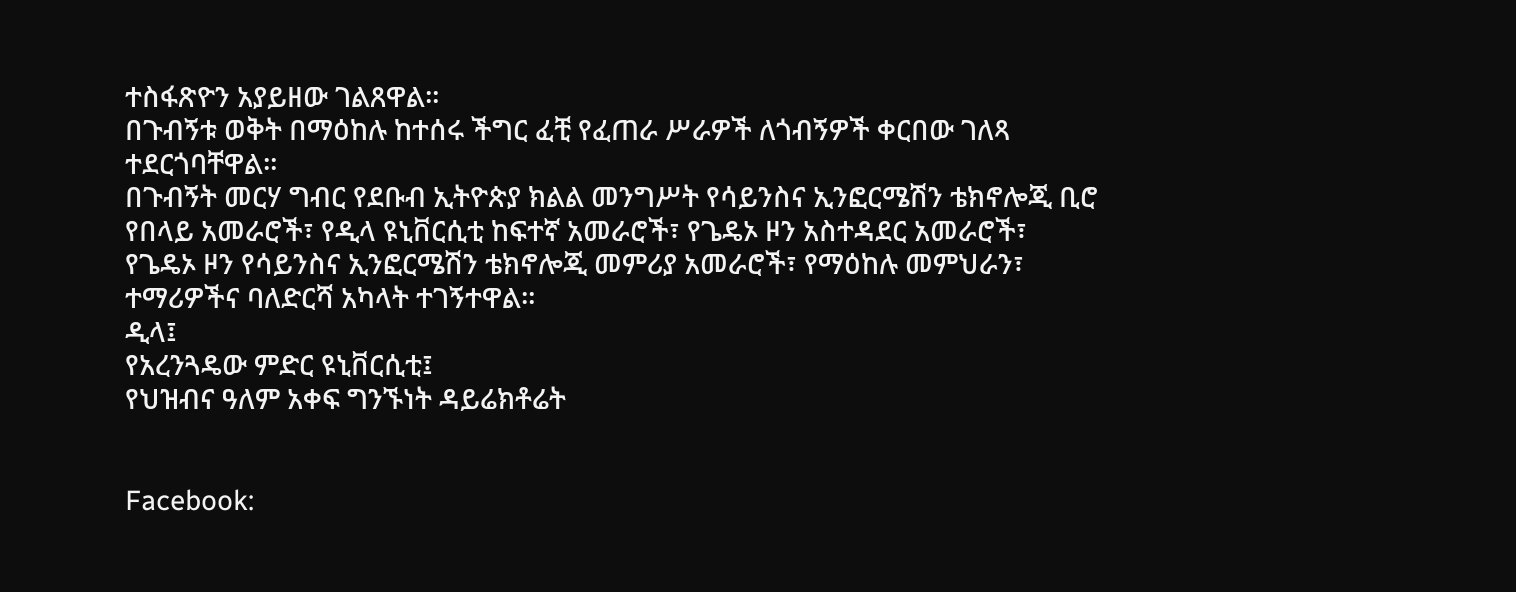ተስፋጽዮን አያይዘው ገልጸዋል።
በጉብኝቱ ወቅት በማዕከሉ ከተሰሩ ችግር ፈቺ የፈጠራ ሥራዎች ለጎብኝዎች ቀርበው ገለጻ ተደርጎባቸዋል።
በጉብኝት መርሃ ግብር የደቡብ ኢትዮጵያ ክልል መንግሥት የሳይንስና ኢንፎርሜሽን ቴክኖሎጂ ቢሮ የበላይ አመራሮች፣ የዲላ ዩኒቨርሲቲ ከፍተኛ አመራሮች፣ የጌዴኦ ዞን አስተዳደር አመራሮች፣ የጌዴኦ ዞን የሳይንስና ኢንፎርሜሽን ቴክኖሎጂ መምሪያ አመራሮች፣ የማዕከሉ መምህራን፣ ተማሪዎችና ባለድርሻ አካላት ተገኝተዋል።
ዲላ፤
የአረንጓዴው ምድር ዩኒቨርሲቲ፤
የህዝብና ዓለም አቀፍ ግንኙነት ዳይሬክቶሬት


Facebook: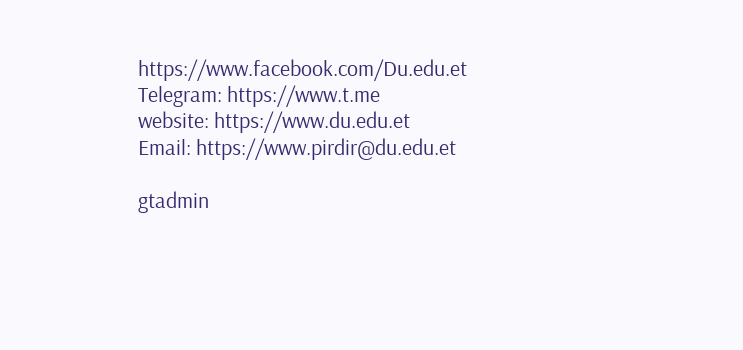https://www.facebook.com/Du.edu.et
Telegram: https://www.t.me
website: https://www.du.edu.et
Email: https://www.pirdir@du.edu.et

gtadmin